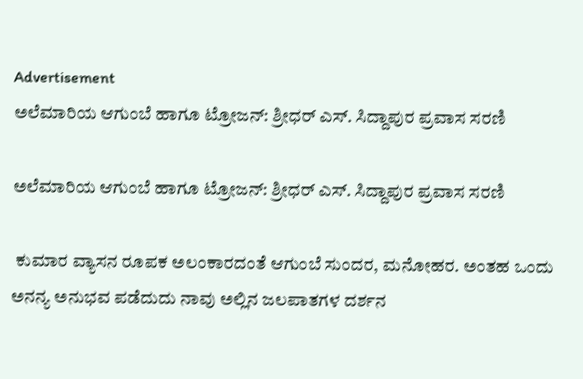Advertisement
ಅಲೆಮಾರಿಯ ಆಗುಂಬೆ ಹಾಗೂ ಟ್ರೋಜನ್‌: ಶ್ರೀಧರ್‌ ಎಸ್. ಸಿದ್ದಾಪುರ ಪ್ರವಾಸ ಸರಣಿ

ಅಲೆಮಾರಿಯ ಆಗುಂಬೆ ಹಾಗೂ ಟ್ರೋಜನ್‌: ಶ್ರೀಧರ್‌ ಎಸ್. ಸಿದ್ದಾಪುರ ಪ್ರವಾಸ ಸರಣಿ

 ಕುಮಾರ ವ್ಯಾಸನ ರೂಪಕ ಅಲಂಕಾರದಂತೆ ಆಗುಂಬೆ ಸುಂದರ, ಮನೋಹರ. ಅಂತಹ ಒಂದು ಅನನ್ಯ ಅನುಭವ ಪಡೆದುದು ನಾವು ಅಲ್ಲಿನ ಜಲಪಾತಗಳ ದರ್ಶನ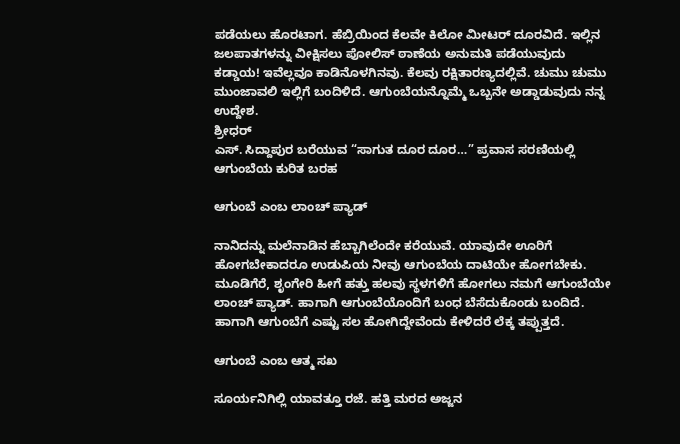ಪಡೆಯಲು ಹೊರಟಾಗ. ಹೆಬ್ರಿಯಿಂದ ಕೆಲವೇ ಕಿಲೋ ಮೀಟರ್ ದೂರವಿದೆ. ಇಲ್ಲಿನ ಜಲಪಾತಗಳನ್ನು ವೀಕ್ಷಿಸಲು ಪೋಲಿಸ್ ಠಾಣೆಯ ಅನುಮತಿ ಪಡೆಯುವುದು ಕಡ್ಡಾಯ! ಇವೆಲ್ಲವೂ ಕಾಡಿನೊಳಗಿನವು. ಕೆಲವು ರಕ್ಷಿತಾರಣ್ಯದಲ್ಲಿವೆ. ಚುಮು ಚುಮು ಮುಂಜಾವಲಿ ಇಲ್ಲಿಗೆ ಬಂದಿಳಿದೆ. ಆಗುಂಬೆಯನ್ನೊಮ್ಮೆ ಒಬ್ಬನೇ ಅಡ್ಡಾಡುವುದು ನನ್ನ ಉದ್ದೇಶ.
ಶ್ರೀಧರ್‌
ಎಸ್. ಸಿದ್ದಾಪುರ ಬರೆಯುವ “ಸಾಗುತ ದೂರ ದೂರ…” ಪ್ರವಾಸ ಸರಣಿಯಲ್ಲಿ ಆಗುಂಬೆಯ ಕುರಿತ ಬರಹ

ಆಗುಂಬೆ ಎಂಬ ಲಾಂಚ್‌ ಪ್ಯಾಡ್‌

ನಾನಿದನ್ನು ಮಲೆನಾಡಿನ ಹೆಬ್ಬಾಗಿಲೆಂದೇ ಕರೆಯುವೆ. ಯಾವುದೇ ಊರಿಗೆ ಹೋಗಬೇಕಾದರೂ ಉಡುಪಿಯ ನೀವು ಆಗುಂಬೆಯ ದಾಟಿಯೇ ಹೋಗಬೇಕು. ಮೂಡಿಗೆರೆ, ಶೃಂಗೇರಿ ಹೀಗೆ ಹತ್ತು ಹಲವು ಸ್ಥಳಗಳಿಗೆ ಹೋಗಲು ನಮಗೆ ಆಗುಂಬೆಯೇ ಲಾಂಚ್‌ ಪ್ಯಾಡ್. ಹಾಗಾಗಿ ಆಗುಂಬೆಯೊಂದಿಗೆ ಬಂಧ ಬೆಸೆದುಕೊಂಡು ಬಂದಿದೆ. ಹಾಗಾಗಿ ಆಗುಂಬೆಗೆ ಎಷ್ಟು ಸಲ ಹೋಗಿದ್ದೇವೆಂದು ಕೇಳಿದರೆ ಲೆಕ್ಕ ತಪ್ಪುತ್ತದೆ.

ಆಗುಂಬೆ ಎಂಬ ಆತ್ಮ ಸಖ

ಸೂರ್ಯನಿಗಿಲ್ಲಿ ಯಾವತ್ತೂ ರಜೆ. ಹತ್ತಿ ಮರದ ಅಜ್ಜನ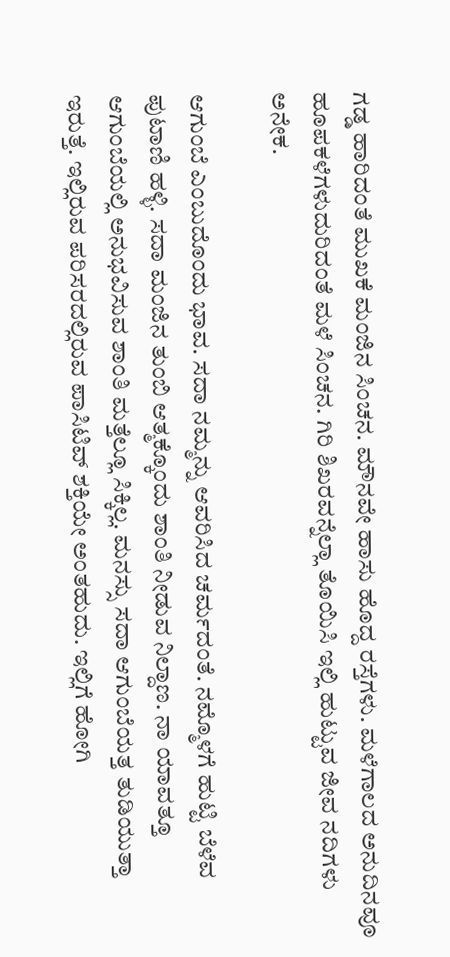ಗಡ್ಡ ಹಾರಿದಂತೆ ಮುಖಕೆ ಮಂಜಿನ ಸಿಂಚನ. ಮೌನವೇ ಹಾಸು ಹೊದ್ದ ರಸ್ತೆಗಳು. ಮಳೆಗಾಲದ ಅನುದಿನವೂ ಹೂಪಕಳೆಗಳುದುರಿದಂತೆ ಮಳೆ ಸಿಂಚನ. ಗಿರಿ ಶಿಖರವನ್ನೆಲ್ಲಾ ತೊಯಿಸಿ ಇಲ್ಲಿ ಹುಟ್ಟುವ ಜೀವ ನದಿಗಳು ಅನೇಕ.

ಆಗುಂಬೆ ಎಂಬುದೊಂದು ಭಾವ. ಸದಾ ನಮ್ಮನ್ನು ಆವರಿಸಿದ ಚರ್ಮದಂತೆ. ನಮ್ಮೊಳಗೆ ಹುಟ್ಟಿ ಬೆಳೆವ ಪುಟಾಣಿ ಹಳ್ಳಿ. ಸದಾ ಮಂಜಿನ ತುಂಬಿ ಆತ್ಮಕ್ಕೊಂದು ಶಾಂತಿ ನೀಡುವ ನಿಲ್ದಾಣ. ನಾ ಯಾವತ್ತೂ ಆಗುಂಬೆಯಲ್ಲಿ ಅನುಭವಿಸುವ ಶಾಂತಿ ಮತ್ತೆಲ್ಲೂ ಸಿಕ್ಕಿಲ್ಲ. ಮನಸ್ಸು ಸದಾ ಆಗುಂಬೆಯತ್ತ ತುಡಿಯುತ್ತಾ ಇರುತ್ತೆ. ಇಲ್ಲಿರುವ ಪರಿಸರದಲ್ಲಿರುವ ಪಾಸಿಟಿವ್‌ ಶಕ್ತಿಯೇ ಅಂತಹುದು. ಇಲ್ಲಿಗೆ ಹೋಗಿ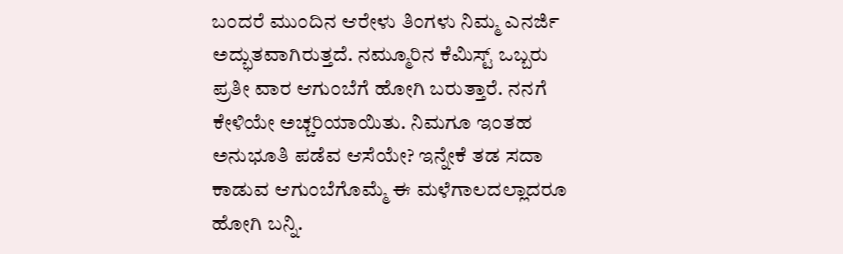ಬಂದರೆ ಮುಂದಿನ ಆರೇಳು ತಿಂಗಳು ನಿಮ್ಮ ಎನರ್ಜಿ ಅದ್ಭುತವಾಗಿರುತ್ತದೆ. ನಮ್ಮೂರಿನ ಕೆಮಿಸ್ಟ್‌ ಒಬ್ಬರು ಪ್ರತೀ ವಾರ ಆಗುಂಬೆಗೆ ಹೋಗಿ ಬರುತ್ತಾರೆ. ನನಗೆ ಕೇಳಿಯೇ ಅಚ್ಚರಿಯಾಯಿತು. ನಿಮಗೂ ಇಂತಹ ಅನುಭೂತಿ ಪಡೆವ ಆಸೆಯೇ? ಇನ್ನೇಕೆ ತಡ ಸದಾ ಕಾಡುವ ಆಗುಂಬೆಗೊಮ್ಮೆ ಈ ಮಳೆಗಾಲದಲ್ಲಾದರೂ ಹೋಗಿ ಬನ್ನಿ.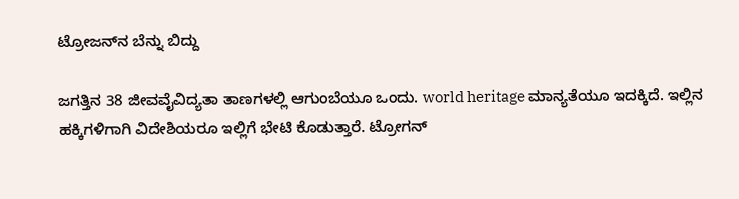ಟ್ರೋಜನ್‌ನ ಬೆನ್ನು ಬಿದ್ದು

ಜಗತ್ತಿನ 38 ಜೀವವೈವಿದ್ಯತಾ ತಾಣಗಳಲ್ಲಿ ಆಗುಂಬೆಯೂ ಒಂದು. world heritage ಮಾನ್ಯತೆಯೂ ಇದಕ್ಕಿದೆ. ಇಲ್ಲಿನ ಹಕ್ಕಿಗಳಿಗಾಗಿ ವಿದೇಶಿಯರೂ ಇಲ್ಲಿಗೆ ಭೇಟಿ ಕೊಡುತ್ತಾರೆ. ಟ್ರೋಗನ್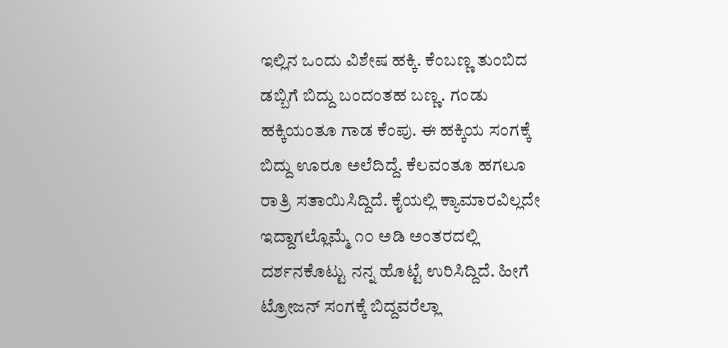ಇಲ್ಲಿನ ಒಂದು ವಿಶೇಷ ಹಕ್ಕಿ. ಕೆಂಬಣ್ಣ ತುಂಬಿದ ಡಬ್ಬಿಗೆ ಬಿದ್ದು ಬಂದಂತಹ ಬಣ್ಣ. ಗಂಡು ಹಕ್ಕಿಯಂತೂ ಗಾಡ ಕೆಂಪು. ಈ ಹಕ್ಕಿಯ ಸಂಗಕ್ಕೆ ಬಿದ್ದು ಊರೂ ಅಲೆದಿದ್ದೆ. ಕೆಲವಂತೂ ಹಗಲೂ ರಾತ್ರಿ ಸತಾಯಿಸಿದ್ದಿದೆ. ಕೈಯಲ್ಲಿ ಕ್ಯಾಮಾರವಿಲ್ಲದೇ ಇದ್ದಾಗಲ್ಲೊಮ್ಮೆ ೧೦ ಅಡಿ ಅಂತರದಲ್ಲಿ ದರ್ಶನಕೊಟ್ಟು ನನ್ನ ಹೊಟ್ಟೆ ಉರಿಸಿದ್ದಿದೆ. ಹೀಗೆ ಟ್ರೋಜನ್‌ ಸಂಗಕ್ಕೆ ಬಿದ್ದವರೆಲ್ಲಾ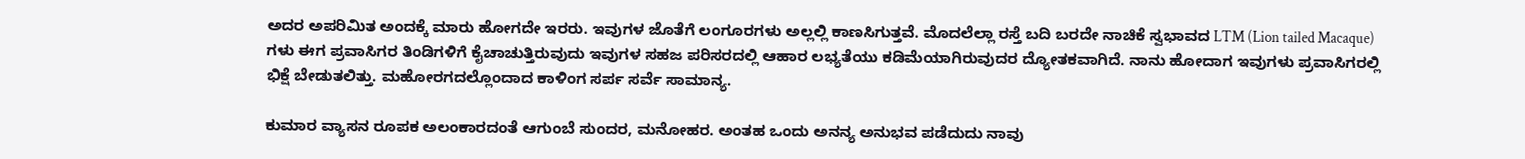ಅದರ ಅಪರಿಮಿತ ಅಂದಕ್ಕೆ ಮಾರು ಹೋಗದೇ ಇರರು. ಇವುಗಳ ಜೊತೆಗೆ ಲಂಗೂರಗಳು ಅಲ್ಲಲ್ಲಿ ಕಾಣಸಿಗುತ್ತವೆ. ಮೊದಲೆಲ್ಲಾ ರಸ್ತೆ ಬದಿ ಬರದೇ ನಾಚಿಕೆ ಸ್ವಭಾವದ LTM (Lion tailed Macaque) ಗಳು ಈಗ ಪ್ರವಾಸಿಗರ ತಿಂಡಿಗಳಿಗೆ ಕೈಚಾಚುತ್ತಿರುವುದು ಇವುಗಳ ಸಹಜ ಪರಿಸರದಲ್ಲಿ ಆಹಾರ ಲಭ್ಯತೆಯು ಕಡಿಮೆಯಾಗಿರುವುದರ ದ್ಯೋತಕವಾಗಿದೆ. ನಾನು ಹೋದಾಗ ಇವುಗಳು ಪ್ರವಾಸಿಗರಲ್ಲಿ ಭಿಕ್ಷೆ ಬೇಡುತಲಿತ್ತು. ಮಹೋರಗದಲ್ಲೊಂದಾದ ಕಾಳಿಂಗ ಸರ್ಪ ಸರ್ವೆ ಸಾಮಾನ್ಯ.

ಕುಮಾರ ವ್ಯಾಸನ ರೂಪಕ ಅಲಂಕಾರದಂತೆ ಆಗುಂಬೆ ಸುಂದರ, ಮನೋಹರ. ಅಂತಹ ಒಂದು ಅನನ್ಯ ಅನುಭವ ಪಡೆದುದು ನಾವು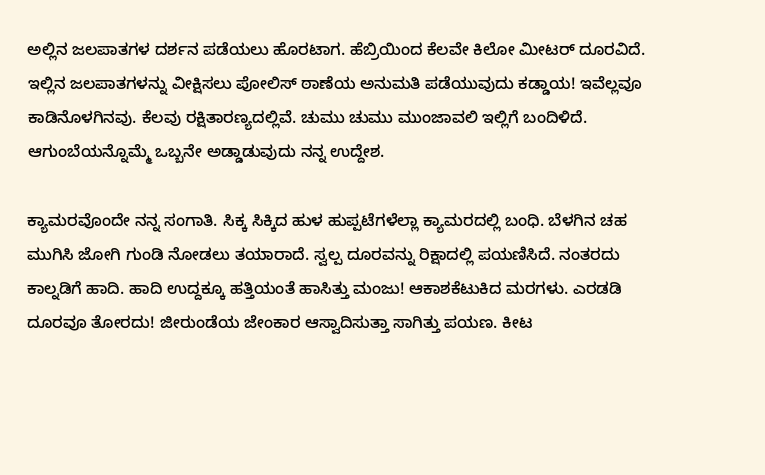ಅಲ್ಲಿನ ಜಲಪಾತಗಳ ದರ್ಶನ ಪಡೆಯಲು ಹೊರಟಾಗ. ಹೆಬ್ರಿಯಿಂದ ಕೆಲವೇ ಕಿಲೋ ಮೀಟರ್ ದೂರವಿದೆ. ಇಲ್ಲಿನ ಜಲಪಾತಗಳನ್ನು ವೀಕ್ಷಿಸಲು ಪೋಲಿಸ್ ಠಾಣೆಯ ಅನುಮತಿ ಪಡೆಯುವುದು ಕಡ್ಡಾಯ! ಇವೆಲ್ಲವೂ ಕಾಡಿನೊಳಗಿನವು. ಕೆಲವು ರಕ್ಷಿತಾರಣ್ಯದಲ್ಲಿವೆ. ಚುಮು ಚುಮು ಮುಂಜಾವಲಿ ಇಲ್ಲಿಗೆ ಬಂದಿಳಿದೆ. ಆಗುಂಬೆಯನ್ನೊಮ್ಮೆ ಒಬ್ಬನೇ ಅಡ್ಡಾಡುವುದು ನನ್ನ ಉದ್ದೇಶ.

ಕ್ಯಾಮರವೊಂದೇ ನನ್ನ ಸಂಗಾತಿ. ಸಿಕ್ಕ ಸಿಕ್ಕಿದ ಹುಳ ಹುಪ್ಪಟೆಗಳೆಲ್ಲಾ ಕ್ಯಾಮರದಲ್ಲಿ ಬಂಧಿ. ಬೆಳಗಿನ ಚಹ ಮುಗಿಸಿ ಜೋಗಿ ಗುಂಡಿ ನೋಡಲು ತಯಾರಾದೆ. ಸ್ವಲ್ಪ ದೂರವನ್ನು ರಿಕ್ಷಾದಲ್ಲಿ ಪಯಣಿಸಿದೆ. ನಂತರದು ಕಾಲ್ನಡಿಗೆ ಹಾದಿ. ಹಾದಿ ಉದ್ದಕ್ಕೂ ಹತ್ತಿಯಂತೆ ಹಾಸಿತ್ತು ಮಂಜು! ಆಕಾಶಕೆಟುಕಿದ ಮರಗಳು. ಎರಡಡಿ ದೂರವೂ ತೋರದು! ಜೀರುಂಡೆಯ ಜೇಂಕಾರ ಆಸ್ವಾದಿಸುತ್ತಾ ಸಾಗಿತ್ತು ಪಯಣ. ಕೀಟ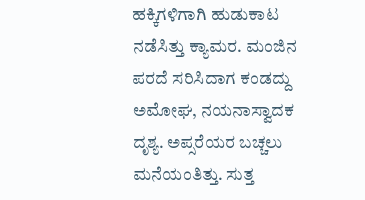ಹಕ್ಕಿಗಳಿಗಾಗಿ ಹುಡುಕಾಟ ನಡೆಸಿತ್ತು ಕ್ಯಾಮರ. ಮಂಜಿನ ಪರದೆ ಸರಿಸಿದಾಗ ಕಂಡದ್ದು ಅಮೋಘ, ನಯನಾಸ್ವಾದಕ ದೃಶ್ಯ. ಅಪ್ಸರೆಯರ ಬಚ್ಚಲು ಮನೆಯಂತಿತ್ತು. ಸುತ್ತ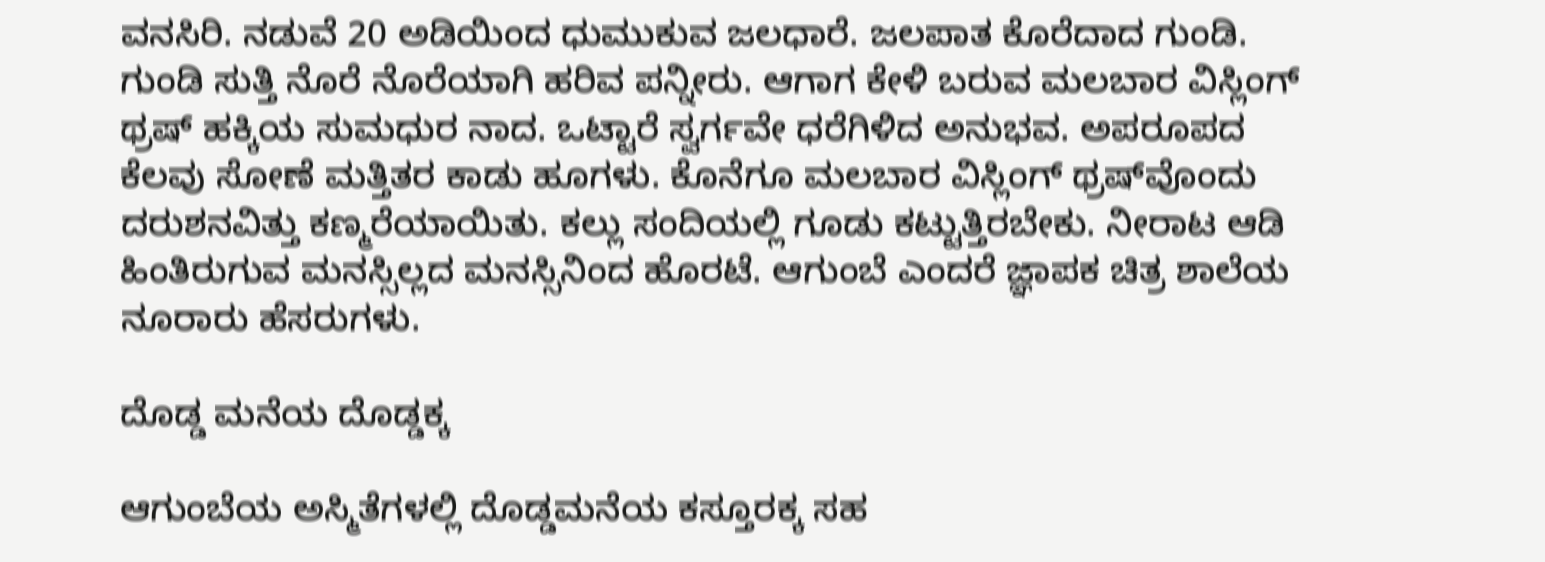ವನಸಿರಿ. ನಡುವೆ 20 ಅಡಿಯಿಂದ ಧುಮುಕುವ ಜಲಧಾರೆ. ಜಲಪಾತ ಕೊರೆದಾದ ಗುಂಡಿ. ಗುಂಡಿ ಸುತ್ತಿ ನೊರೆ ನೊರೆಯಾಗಿ ಹರಿವ ಪನ್ನೀರು. ಆಗಾಗ ಕೇಳಿ ಬರುವ ಮಲಬಾರ ವಿಸ್ಲಿಂಗ್ ಥ್ರಷ್‌ ಹಕ್ಕಿಯ ಸುಮಧುರ ನಾದ. ಒಟ್ಟಾರೆ ಸ್ವರ್ಗವೇ ಧರೆಗಿಳಿದ ಅನುಭವ. ಅಪರೂಪದ ಕೆಲವು ಸೋಣೆ ಮತ್ತಿತರ ಕಾಡು ಹೂಗಳು. ಕೊನೆಗೂ ಮಲಬಾರ ವಿಸ್ಲಿಂಗ್‌ ಥ್ರಷ್‌ವೊಂದು ದರುಶನವಿತ್ತು ಕಣ್ಮರೆಯಾಯಿತು. ಕಲ್ಲು ಸಂದಿಯಲ್ಲಿ ಗೂಡು ಕಟ್ಟುತ್ತಿರಬೇಕು. ನೀರಾಟ ಆಡಿ ಹಿಂತಿರುಗುವ ಮನಸ್ಸಿಲ್ಲದ ಮನಸ್ಸಿನಿಂದ ಹೊರಟೆ. ಆಗುಂಬೆ ಎಂದರೆ ಜ್ಞಾಪಕ ಚಿತ್ರ ಶಾಲೆಯ ನೂರಾರು ಹೆಸರುಗಳು.

ದೊಡ್ಡ ಮನೆಯ ದೊಡ್ಡಕ್ಕ

ಆಗುಂಬೆಯ ಅಸ್ಮಿತೆಗಳಲ್ಲಿ ದೊಡ್ಡಮನೆಯ ಕಸ್ತೂರಕ್ಕ ಸಹ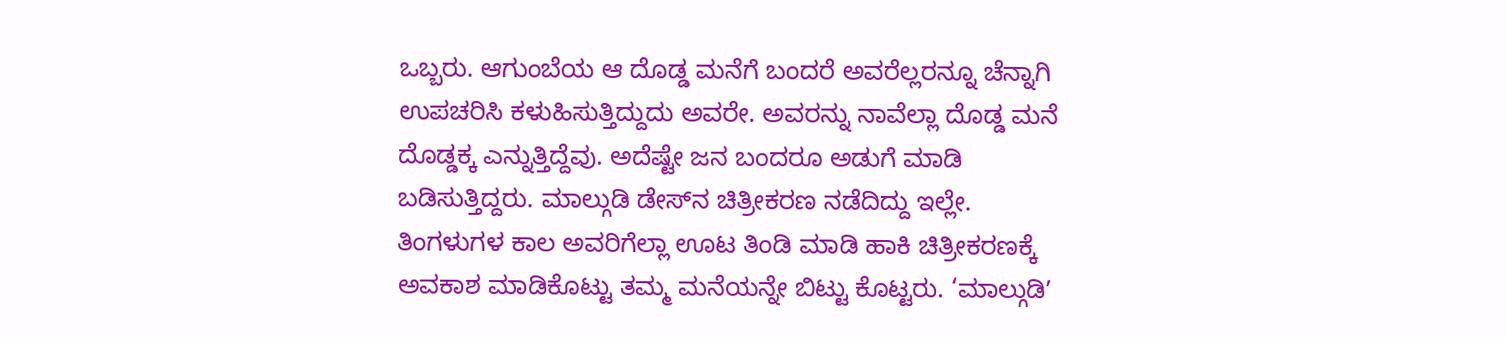ಒಬ್ಬರು. ಆಗುಂಬೆಯ ಆ ದೊಡ್ಡ ಮನೆಗೆ ಬಂದರೆ ಅವರೆಲ್ಲರನ್ನೂ ಚೆನ್ನಾಗಿ ಉಪಚರಿಸಿ ಕಳುಹಿಸುತ್ತಿದ್ದುದು ಅವರೇ. ಅವರನ್ನು ನಾವೆಲ್ಲಾ ದೊಡ್ಡ ಮನೆ ದೊಡ್ಡಕ್ಕ ಎನ್ನುತ್ತಿದ್ದೆವು. ಅದೆಷ್ಟೇ ಜನ ಬಂದರೂ ಅಡುಗೆ ಮಾಡಿ ಬಡಿಸುತ್ತಿದ್ದರು. ಮಾಲ್ಗುಡಿ ಡೇಸ್‌ನ ಚಿತ್ರೀಕರಣ ನಡೆದಿದ್ದು ಇಲ್ಲೇ. ತಿಂಗಳುಗಳ ಕಾಲ ಅವರಿಗೆಲ್ಲಾ ಊಟ ತಿಂಡಿ ಮಾಡಿ ಹಾಕಿ ಚಿತ್ರೀಕರಣಕ್ಕೆ ಅವಕಾಶ ಮಾಡಿಕೊಟ್ಟು ತಮ್ಮ ಮನೆಯನ್ನೇ ಬಿಟ್ಟು ಕೊಟ್ಟರು. ‘ಮಾಲ್ಗುಡಿʼ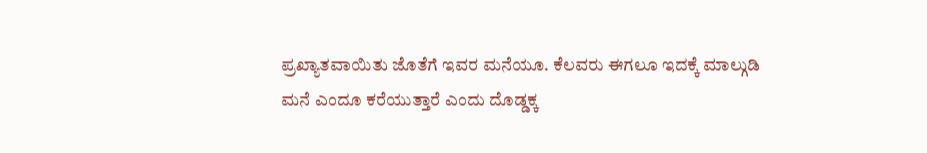ಪ್ರಖ್ಯಾತವಾಯಿತು ಜೊತೆಗೆ ಇವರ ಮನೆಯೂ. ಕೆಲವರು ಈಗಲೂ ಇದಕ್ಕೆ ಮಾಲ್ಗುಡಿ ಮನೆ ಎಂದೂ ಕರೆಯುತ್ತಾರೆ ಎಂದು ದೊಡ್ಡಕ್ಕ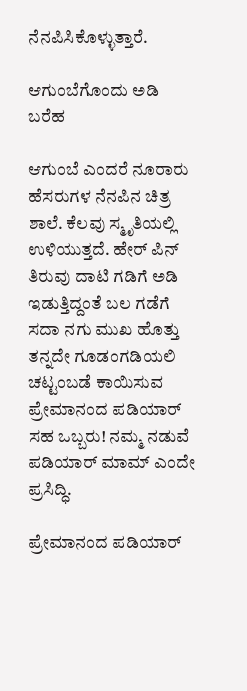ನೆನಪಿಸಿಕೊಳ್ಳುತ್ತಾರೆ.

ಆಗುಂಬೆಗೊಂದು ಅಡಿ ಬರೆಹ

ಆಗುಂಬೆ ಎಂದರೆ ನೂರಾರು ಹೆಸರುಗಳ ನೆನಪಿನ ಚಿತ್ರ ಶಾಲೆ. ಕೆಲವು ಸ್ಮೃತಿಯಲ್ಲಿ ಉಳಿಯುತ್ತದೆ. ಹೇರ್‌ ಪಿನ್‌ ತಿರುವು ದಾಟಿ ಗಡಿಗೆ ಅಡಿ ಇಡುತ್ತಿದ್ದಂತೆ ಬಲ ಗಡೆಗೆ ಸದಾ ನಗು ಮುಖ ಹೊತ್ತು ತನ್ನದೇ ಗೂಡಂಗಡಿಯಲಿ ಚಟ್ಟಂಬಡೆ ಕಾಯಿಸುವ ಪ್ರೇಮಾನಂದ ಪಡಿಯಾರ್‌ ಸಹ ಒಬ್ಬರು! ನಮ್ಮ ನಡುವೆ ಪಡಿಯಾರ್‌ ಮಾಮ್‌ ಎಂದೇ ಪ್ರಸಿದ್ಧಿ.

ಪ್ರೇಮಾನಂದ ಪಡಿಯಾರ್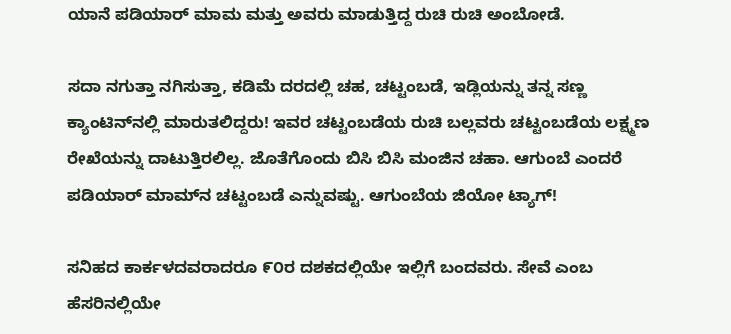ಯಾನೆ ಪಡಿಯಾರ್ ಮಾಮ ಮತ್ತು ಅವರು ಮಾಡುತ್ತಿದ್ದ ರುಚಿ ರುಚಿ ಅಂಬೋಡೆ.

ಸದಾ ನಗುತ್ತಾ ನಗಿಸುತ್ತಾ, ಕಡಿಮೆ ದರದಲ್ಲಿ ಚಹ, ಚಟ್ಟಂಬಡೆ, ಇಡ್ಲಿಯನ್ನು ತನ್ನ ಸಣ್ಣ ಕ್ಯಾಂಟಿನ್‌ನಲ್ಲಿ ಮಾರುತಲಿದ್ದರು! ಇವರ ಚಟ್ಟಂಬಡೆಯ ರುಚಿ ಬಲ್ಲವರು ಚಟ್ಟಂಬಡೆಯ ಲಕ್ಷ್ಮಣ ರೇಖೆಯನ್ನು ದಾಟುತ್ತಿರಲಿಲ್ಲ. ಜೊತೆಗೊಂದು ಬಿಸಿ ಬಿಸಿ ಮಂಜಿನ ಚಹಾ. ಆಗುಂಬೆ ಎಂದರೆ ಪಡಿಯಾರ್‌ ಮಾಮ್‌ನ ಚಟ್ಟಂಬಡೆ ಎನ್ನುವಷ್ಟು. ಆಗುಂಬೆಯ ಜಿಯೋ ಟ್ಯಾಗ್!

ಸನಿಹದ ಕಾರ್ಕಳದವರಾದರೂ ೯೦ರ ದಶಕದಲ್ಲಿಯೇ ಇಲ್ಲಿಗೆ ಬಂದವರು. ಸೇವೆ ಎಂಬ ಹೆಸರಿನಲ್ಲಿಯೇ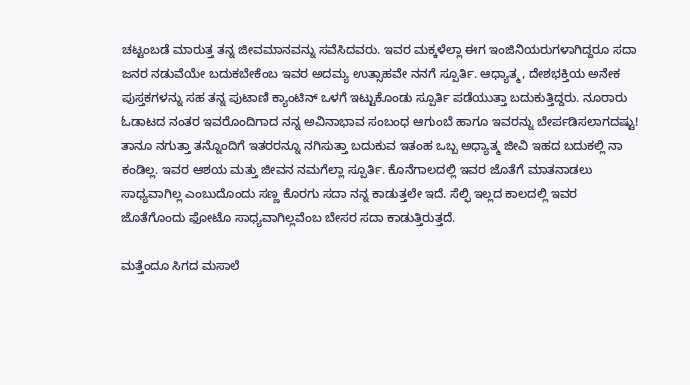ಚಟ್ಟಂಬಡೆ ಮಾರುತ್ತ ತನ್ನ ಜೀವಮಾನವನ್ನು ಸವೆಸಿದವರು. ಇವರ ಮಕ್ಕಳೆಲ್ಲಾ ಈಗ ಇಂಜಿನಿಯರುಗಳಾಗಿದ್ದರೂ ಸದಾ ಜನರ ನಡುವೆಯೇ ಬದುಕಬೇಕೆಂಬ ಇವರ ಅದಮ್ಯ ಉತ್ಸಾಹವೇ ನನಗೆ ಸ್ಪೂರ್ತಿ. ಆಧ್ಯಾತ್ಮ, ದೇಶಭಕ್ತಿಯ ಅನೇಕ ಪುಸ್ತಕಗಳನ್ನು ಸಹ ತನ್ನ ಪುಟಾಣಿ ಕ್ಯಾಂಟಿನ್ ಒಳಗೆ ಇಟ್ಟುಕೊಂಡು ಸ್ಪೂರ್ತಿ ಪಡೆಯುತ್ತಾ ಬದುಕುತ್ತಿದ್ದರು. ನೂರಾರು ಓಡಾಟದ ನಂತರ ಇವರೊಂದಿಗಾದ ನನ್ನ ಅವಿನಾಭಾವ ಸಂಬಂಧ ಆಗುಂಬೆ ಹಾಗೂ ಇವರನ್ನು ಬೇರ್ಪಡಿಸಲಾಗದಷ್ಟು! ತಾನೂ ನಗುತ್ತಾ ತನ್ನೊಂದಿಗೆ ಇತರರನ್ನೂ ನಗಿಸುತ್ತಾ ಬದುಕುವ ಇತಂಹ ಒಬ್ಬ ಅಧ್ಯಾತ್ಮ ಜೀವಿ ಇಹದ ಬದುಕಲ್ಲಿ ನಾ ಕಂಡಿಲ್ಲ. ಇವರ ಆಶಯ ಮತ್ತು ಜೀವನ ನಮಗೆಲ್ಲಾ ಸ್ಪೂರ್ತಿ. ಕೊನೆಗಾಲದಲ್ಲಿ ಇವರ ಜೊತೆಗೆ ಮಾತನಾಡಲು ಸಾಧ್ಯವಾಗಿಲ್ಲ ಎಂಬುದೊಂದು ಸಣ್ಣ ಕೊರಗು ಸದಾ ನನ್ನ ಕಾಡುತ್ತಲೇ ಇದೆ. ಸೆಲ್ಫಿ ಇಲ್ಲದ ಕಾಲದಲ್ಲಿ ಇವರ ಜೊತೆಗೊಂದು ಫೋಟೊ ಸಾಧ್ಯವಾಗಿಲ್ಲವೆಂಬ ಬೇಸರ ಸದಾ ಕಾಡುತ್ತಿರುತ್ತದೆ.

ಮತ್ತೆಂದೂ ಸಿಗದ ಮಸಾಲೆ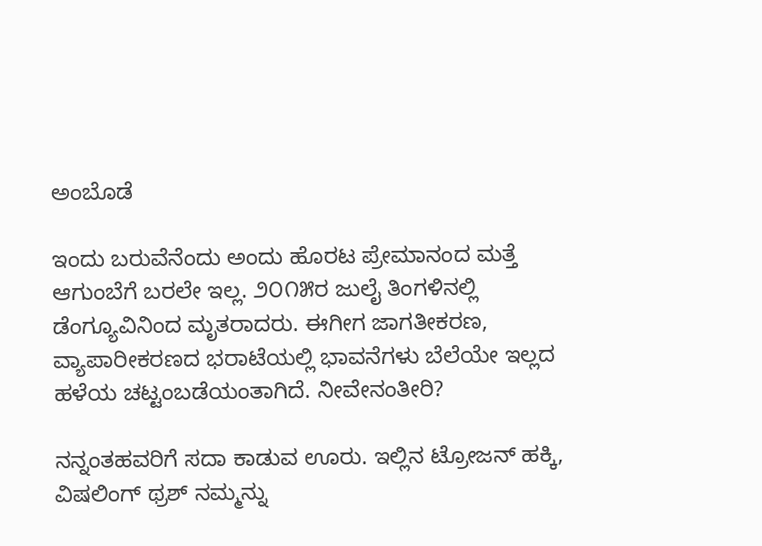ಅಂಬೊಡೆ

ಇಂದು ಬರುವೆನೆಂದು ಅಂದು ಹೊರಟ ಪ್ರೇಮಾನಂದ ಮತ್ತೆ ಆಗುಂಬೆಗೆ ಬರಲೇ ಇಲ್ಲ. ೨೦೧೫ರ ಜುಲೈ ತಿಂಗಳಿನಲ್ಲಿ ಡೆಂಗ್ಯೂವಿನಿಂದ ಮೃತರಾದರು. ಈಗೀಗ ಜಾಗತೀಕರಣ, ವ್ಯಾಪಾರೀಕರಣದ ಭರಾಟೆಯಲ್ಲಿ ಭಾವನೆಗಳು ಬೆಲೆಯೇ ಇಲ್ಲದ ಹಳೆಯ ಚಟ್ಟಂಬಡೆಯಂತಾಗಿದೆ. ನೀವೇನಂತೀರಿ?

ನನ್ನಂತಹವರಿಗೆ ಸದಾ ಕಾಡುವ ಊರು. ಇಲ್ಲಿನ ಟ್ರೋಜನ್‌ ಹಕ್ಕಿ, ವಿಷಲಿಂಗ್‌ ಥ್ರಶ್‌ ನಮ್ಮನ್ನು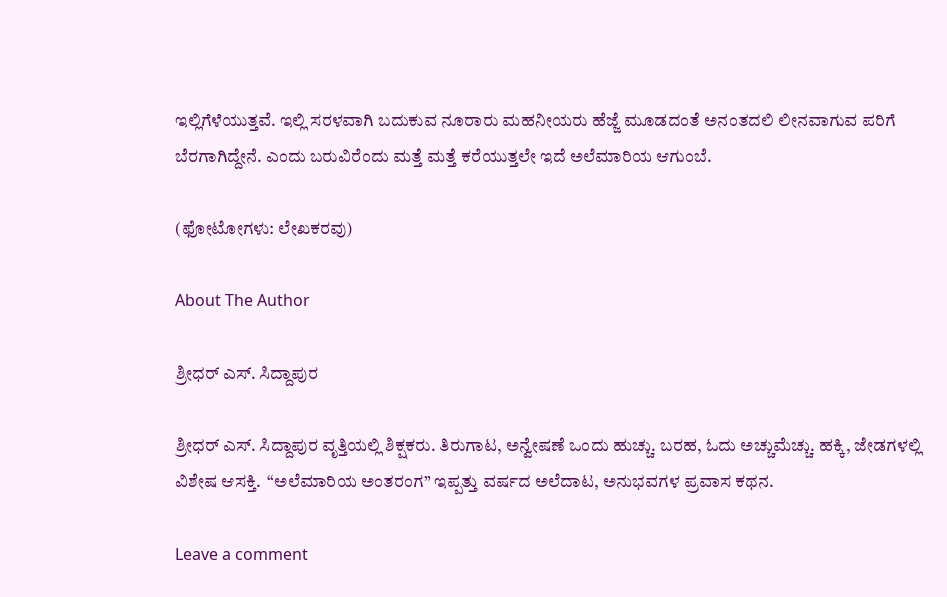ಇಲ್ಲಿಗೆಳೆಯುತ್ತವೆ. ಇಲ್ಲಿ ಸರಳವಾಗಿ ಬದುಕುವ ನೂರಾರು ಮಹನೀಯರು ಹೆಜ್ಜೆ ಮೂಡದಂತೆ ಅನಂತದಲಿ ಲೀನವಾಗುವ ಪರಿಗೆ ಬೆರಗಾಗಿದ್ದೇನೆ. ಎಂದು ಬರುವಿರೆಂದು ಮತ್ತೆ ಮತ್ತೆ ಕರೆಯುತ್ತಲೇ ಇದೆ ಅಲೆಮಾರಿಯ ಆಗುಂಬೆ.

(ಫೋಟೋಗಳು: ಲೇಖಕರವು)

About The Author

ಶ್ರೀಧರ್‌ ಎಸ್. ಸಿದ್ದಾಪುರ

ಶ್ರೀಧರ್‌ ಎಸ್. ಸಿದ್ದಾಪುರ ವೃತ್ತಿಯಲ್ಲಿ ಶಿಕ್ಷಕರು. ತಿರುಗಾಟ, ಅನ್ವೇಷಣೆ ಒಂದು ಹುಚ್ಚು. ಬರಹ, ಓದು ಅಚ್ಚುಮೆಚ್ಚು. ಹಕ್ಕಿ, ಜೇಡಗಳಲ್ಲಿ ವಿಶೇಷ ಆಸಕ್ತಿ.  “ಅಲೆಮಾರಿಯ ಅಂತರಂಗ” ಇಪ್ಪತ್ತು ವರ್ಷದ ಅಲೆದಾಟ, ಅನುಭವಗಳ ಪ್ರವಾಸ ಕಥನ.

Leave a comment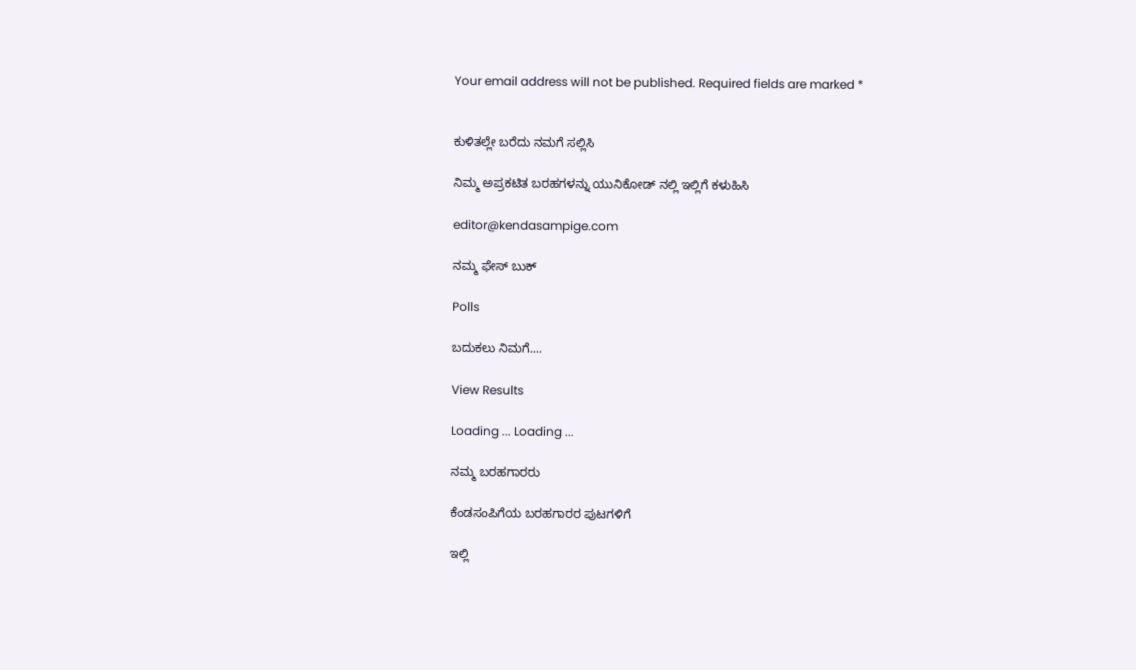Your email address will not be published. Required fields are marked *


ಕುಳಿತಲ್ಲೇ ಬರೆದು ನಮಗೆ ಸಲ್ಲಿಸಿ

ನಿಮ್ಮ ಅಪ್ರಕಟಿತ ಬರಹಗಳನ್ನು ಯುನಿಕೋಡ್ ನಲ್ಲಿ ಇಲ್ಲಿಗೆ ಕಳುಹಿಸಿ

editor@kendasampige.com

ನಮ್ಮ ಫೇಸ್ ಬುಕ್

Polls

ಬದುಕಲು ನಿಮಗೆ....

View Results

Loading ... Loading ...

ನಮ್ಮ ಬರಹಗಾರರು

ಕೆಂಡಸಂಪಿಗೆಯ ಬರಹಗಾರರ ಪುಟಗಳಿಗೆ

ಇಲ್ಲಿ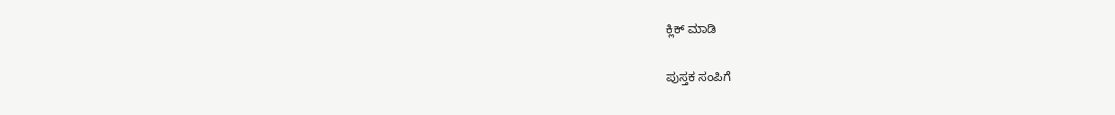ಕ್ಲಿಕ್ ಮಾಡಿ

ಪುಸ್ತಕ ಸಂಪಿಗೆ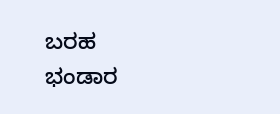ಬರಹ ಭಂಡಾರ